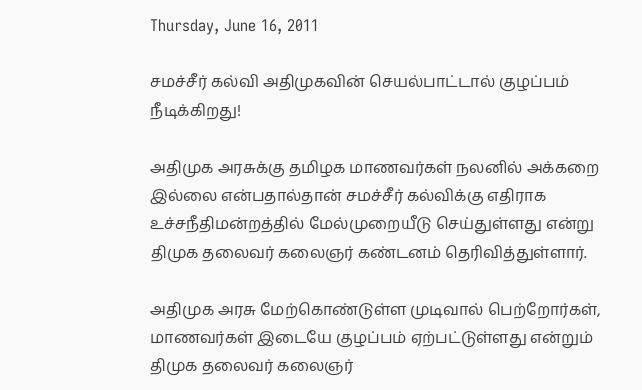Thursday, June 16, 2011

சமச்சீர் கல்வி அதிமுகவின் செயல்பாட்டால் குழப்பம் நீடிக்கிறது!

அதிமுக அரசுக்கு தமிழக மாணவர்கள் நலனில் அக்கறை இல்லை என்பதால்தான் சமச்சீர் கல்விக்கு எதிராக உச்சநீதிமன்றத்தில் மேல்முறையீடு செய்துள்ளது என்று திமுக தலைவர் கலைஞர் கண்டனம் தெரிவித்துள்ளார்.

அதிமுக அரசு மேற்கொண்டுள்ள முடிவால் பெற்றோர்கள், மாணவர்கள் இடையே குழப்பம் ஏற்பட்டுள்ளது என்றும் திமுக தலைவர் கலைஞர்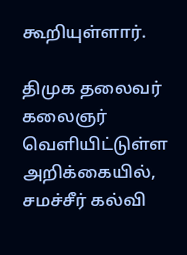கூறியுள்ளார்.

திமுக தலைவர் கலைஞர் வெளியிட்டுள்ள அறிக்கையில், சமச்சீர் கல்வி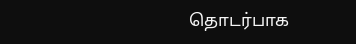தொடர்பாக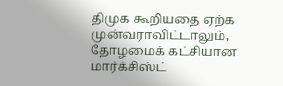திமுக கூறியதை ஏற்க முன்வராவிட்டாலும், தோழமைக் கட்சியான மார்க்சிஸ்ட்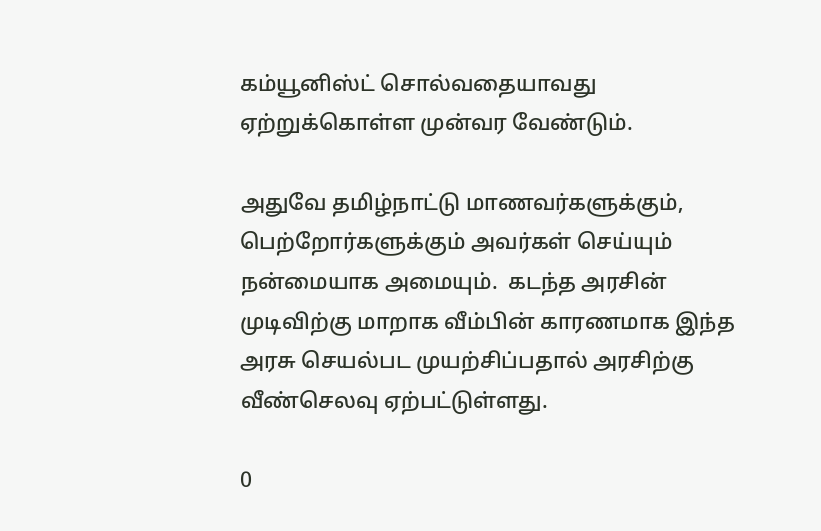கம்யூனிஸ்ட் சொல்வதையாவது ஏற்றுக்கொள்ள முன்வர வேண்டும்.

அதுவே தமிழ்நாட்டு மாணவர்களுக்கும், பெற்றோர்களுக்கும் அவர்கள் செய்யும் நன்மையாக அமையும்.  கடந்த அரசின் முடிவிற்கு மாறாக வீம்பின் காரணமாக இந்த அரசு செயல்பட முயற்சிப்பதால் அரசிற்கு வீண்செலவு ஏற்பட்டுள்ளது.

0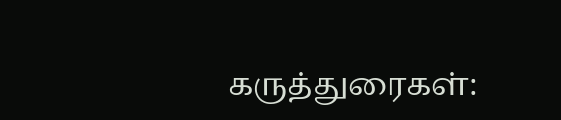கருத்துரைகள்: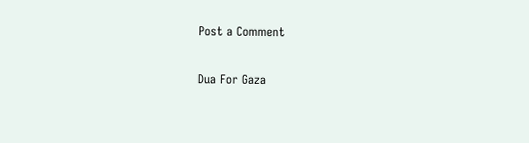Post a Comment

Dua For Gaza